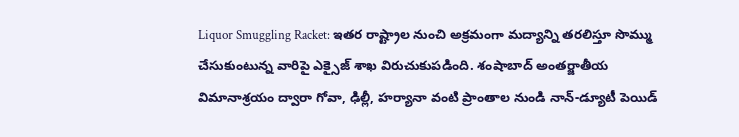Liquor Smuggling Racket: ఇతర రాష్ట్రాల నుంచి అక్రమంగా మద్యాన్ని తరలిస్తూ సొమ్ము చేసుకుంటున్న వారిపై ఎక్సైజ్ శాఖ విరుచుకుపడింది. శంషాబాద్ అంతర్జాతీయ విమానాశ్రయం ద్వారా గోవా, ఢిల్లీ, హర్యానా వంటి ప్రాంతాల నుండి నాన్-డ్యూటీ పెయిడ్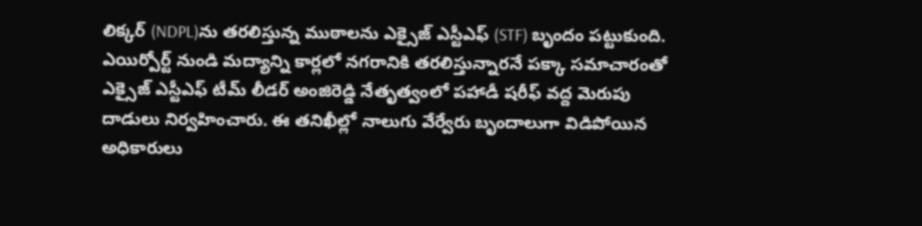లిక్కర్ (NDPL)ను తరలిస్తున్న ముఠాలను ఎక్సైజ్ ఎస్టీఎఫ్ (STF) బృందం పట్టుకుంది. ఎయిర్పోర్ట్ నుండి మద్యాన్ని కార్లలో నగరానికి తరలిస్తున్నారనే పక్కా సమాచారంతో ఎక్సైజ్ ఎస్టీఎఫ్ టీమ్ లీడర్ అంజిరెడ్డి నేతృత్వంలో పహాడీ షరీఫ్ వద్ద మెరుపు దాడులు నిర్వహించారు. ఈ తనిఖీల్లో నాలుగు వేర్వేరు బృందాలుగా విడిపోయిన అధికారులు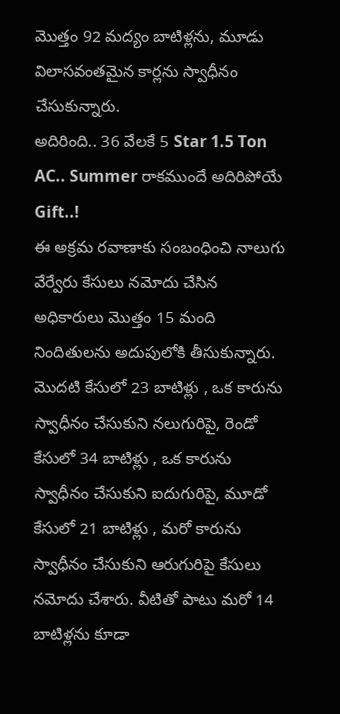మొత్తం 92 మద్యం బాటిళ్లను, మూడు విలాసవంతమైన కార్లను స్వాధీనం చేసుకున్నారు.
అదిరింది.. 36 వేలకే 5 Star 1.5 Ton AC.. Summer రాకముందే అదిరిపోయే Gift..!
ఈ అక్రమ రవాణాకు సంబంధించి నాలుగు వేర్వేరు కేసులు నమోదు చేసిన అధికారులు మొత్తం 15 మంది నిందితులను అదుపులోకి తీసుకున్నారు. మొదటి కేసులో 23 బాటిళ్లు , ఒక కారును స్వాధీనం చేసుకుని నలుగురిపై, రెండో కేసులో 34 బాటిళ్లు , ఒక కారును స్వాధీనం చేసుకుని ఐదుగురిపై, మూడో కేసులో 21 బాటిళ్లు , మరో కారును స్వాధీనం చేసుకుని ఆరుగురిపై కేసులు నమోదు చేశారు. వీటితో పాటు మరో 14 బాటిళ్లను కూడా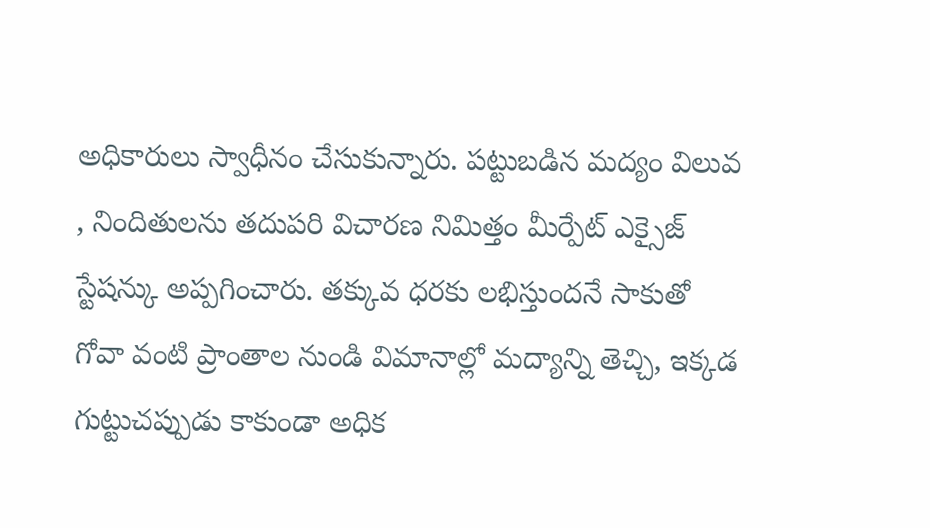అధికారులు స్వాధీనం చేసుకున్నారు. పట్టుబడిన మద్యం విలువ , నిందితులను తదుపరి విచారణ నిమిత్తం మీర్పేట్ ఎక్సైజ్ స్టేషన్కు అప్పగించారు. తక్కువ ధరకు లభిస్తుందనే సాకుతో గోవా వంటి ప్రాంతాల నుండి విమానాల్లో మద్యాన్ని తెచ్చి, ఇక్కడ గుట్టుచప్పుడు కాకుండా అధిక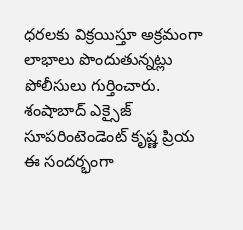ధరలకు విక్రయిస్తూ అక్రమంగా లాభాలు పొందుతున్నట్లు పోలీసులు గుర్తించారు.
శంషాబాద్ ఎక్సైజ్ సూపరింటెండెంట్ కృష్ణ ప్రియ ఈ సందర్భంగా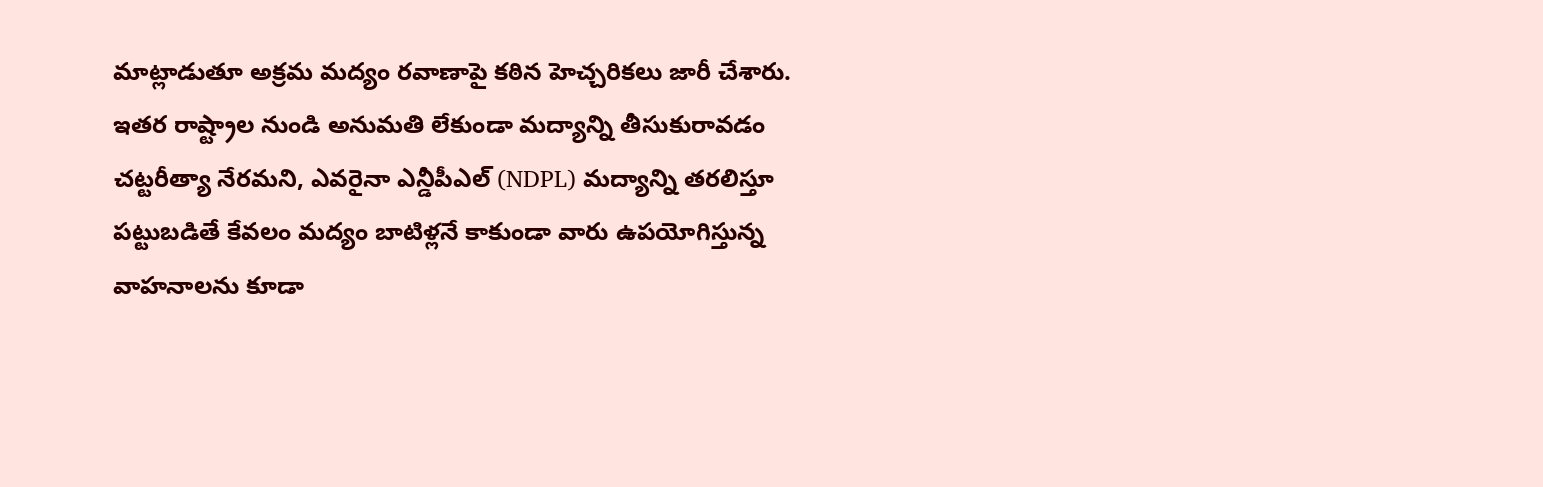మాట్లాడుతూ అక్రమ మద్యం రవాణాపై కఠిన హెచ్చరికలు జారీ చేశారు. ఇతర రాష్ట్రాల నుండి అనుమతి లేకుండా మద్యాన్ని తీసుకురావడం చట్టరీత్యా నేరమని, ఎవరైనా ఎన్డీపీఎల్ (NDPL) మద్యాన్ని తరలిస్తూ పట్టుబడితే కేవలం మద్యం బాటిళ్లనే కాకుండా వారు ఉపయోగిస్తున్న వాహనాలను కూడా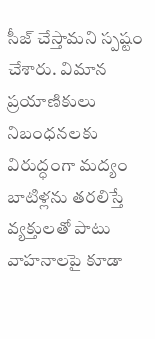సీజ్ చేస్తామని స్పష్టం చేశారు. విమాన ప్రయాణికులు నిబంధనలకు విరుద్ధంగా మద్యం బాటిళ్లను తరలిస్తే వ్యక్తులతో పాటు వాహనాలపై కూడా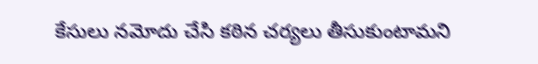కేసులు నమోదు చేసి కఠిన చర్యలు తీసుకుంటామని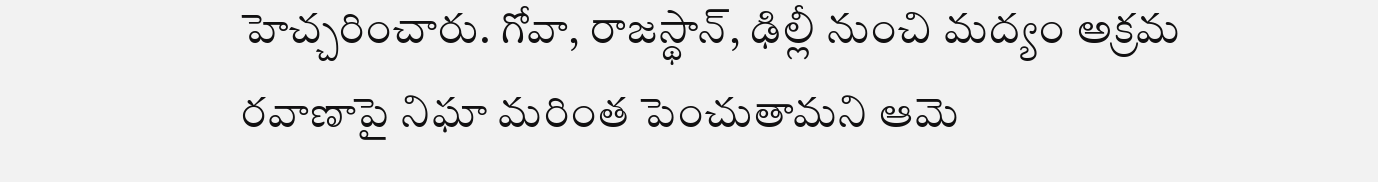హెచ్చరించారు. గోవా, రాజస్థాన్, ఢిల్లీ నుంచి మద్యం అక్రమ రవాణాపై నిఘా మరింత పెంచుతామని ఆమె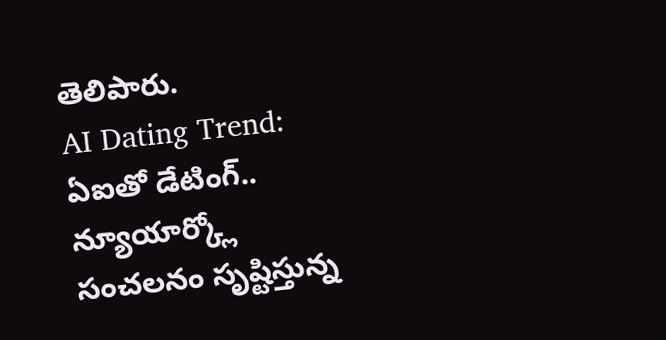తెలిపారు.
AI Dating Trend: ఏఐతో డేటింగ్.. న్యూయార్క్లో సంచలనం సృష్టిస్తున్న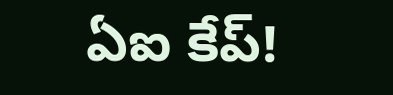ఏఐ కేప్!